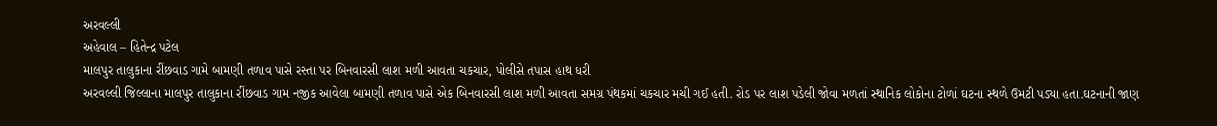અરવલ્લી
અહેવાલ – હિતેન્દ્ર પટેલ
માલપુર તાલુકાના રીંછવાડ ગામે બામણી તળાવ પાસે રસ્તા પર બિનવારસી લાશ મળી આવતા ચકચાર, પોલીસે તપાસ હાથ ધરી
અરવલ્લી જિલ્લાના માલપુર તાલુકાના રીંછવાડ ગામ નજીક આવેલા બામણી તળાવ પાસે એક બિનવારસી લાશ મળી આવતા સમગ્ર પંથકમાં ચકચાર મચી ગઈ હતી. રોડ પર લાશ પડેલી જોવા મળતાં સ્થાનિક લોકોના ટોળાં ઘટના સ્થળે ઉમટી પડ્યા હતા.ઘટનાની જાણ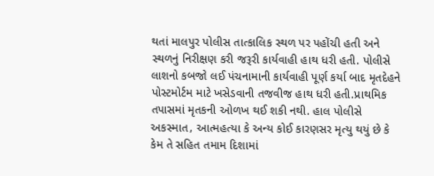થતાં માલપુર પોલીસ તાત્કાલિક સ્થળ પર પહોંચી હતી અને સ્થળનું નિરીક્ષણ કરી જરૂરી કાર્યવાહી હાથ ધરી હતી. પોલીસે લાશનો કબજો લઈ પંચનામાની કાર્યવાહી પૂર્ણ કર્યા બાદ મૃતદેહને પોસ્ટમોર્ટમ માટે ખસેડવાની તજવીજ હાથ ધરી હતી.પ્રાથમિક તપાસમાં મૃતકની ઓળખ થઈ શકી નથી. હાલ પોલીસે અકસ્માત, આત્મહત્યા કે અન્ય કોઈ કારણસર મૃત્યુ થયું છે કે કેમ તે સહિત તમામ દિશામાં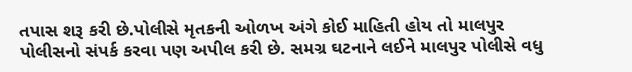તપાસ શરૂ કરી છે.પોલીસે મૃતકની ઓળખ અંગે કોઈ માહિતી હોય તો માલપુર પોલીસનો સંપર્ક કરવા પણ અપીલ કરી છે. સમગ્ર ઘટનાને લઈને માલપુર પોલીસે વધુ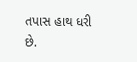તપાસ હાથ ધરી છે.